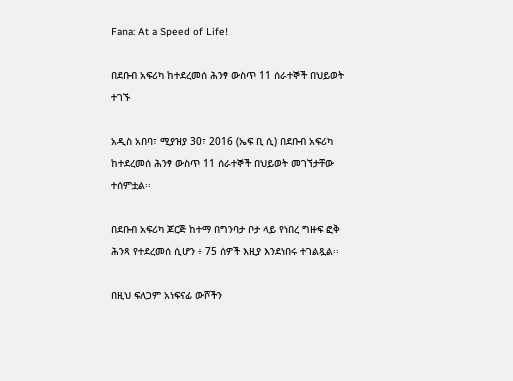Fana: At a Speed of Life!

በደቡብ አፍሪካ ከተደረመሰ ሕንፃ ውስጥ 11 ሰራተኞች በህይወት ተገኙ

አዲስ አበባ፣ ሚያዝያ 30፣ 2016 (ኤፍ ቢ ሲ) በደቡብ አፍሪካ ከተደረመሰ ሕንፃ ውስጥ 11 ሰራተኞች በህይወት መገኘታቸው ተሰምቷል፡፡

በደቡብ አፍሪካ ጆርጅ ከተማ በግንባታ ቦታ ላይ የነበረ ግዙፍ ፎቅ ሕንጻ የተደረመሰ ሲሆን ፥ 75 ሰዎች እዚያ እንደነበሩ ተገልጿል፡፡

በዚህ ፍለጋም አነፍናፊ ውሾችን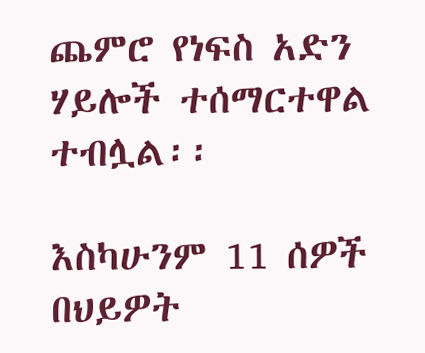ጨምሮ የነፍስ አድን ሃይሎች ተሰማርተዋል ተብሏል፡፡

እስካሁንም 11 ሰዎች በህይዎት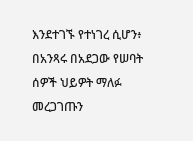እንደተገኙ የተነገረ ሲሆን፥ በአንጻሩ በአደጋው የሠባት ሰዎች ህይዎት ማለፉ መረጋገጡን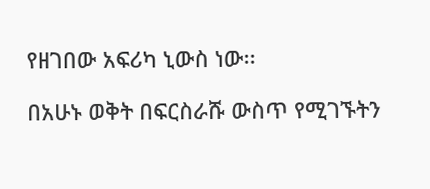የዘገበው አፍሪካ ኒውስ ነው፡፡

በአሁኑ ወቅት በፍርስራሹ ውስጥ የሚገኙትን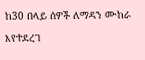ከ30 በላይ ሰዎች ለማዳን ሙከራ እየተደረገ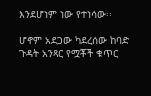እንደሆነም ነው የተነሳው፡፡

ሆኖም አደጋው ካደረሰው ከባድ ጉዳት አንጻር የሟቾች ቁጥር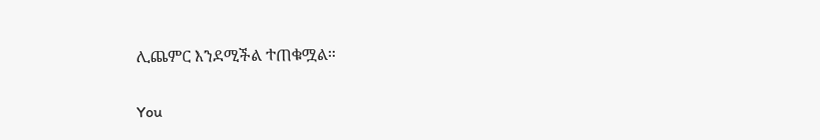ሊጨምር እንደሚችል ተጠቁሟል።

You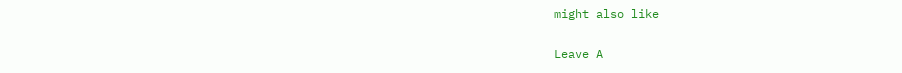might also like

Leave A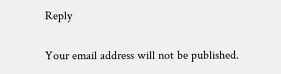Reply

Your email address will not be published.